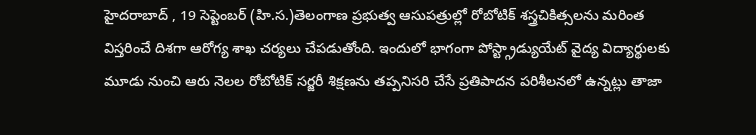హైదరాబాద్ , 19 సెప్టెంబర్ (హి.స.)తెలంగాణ ప్రభుత్వ ఆసుపత్రుల్లో రోబోటిక్ శస్త్రచికిత్సలను మరింత విస్తరించే దిశగా ఆరోగ్య శాఖ చర్యలు చేపడుతోంది. ఇందులో భాగంగా పోస్ట్గ్రాడ్యుయేట్ వైద్య విద్యార్థులకు మూడు నుంచి ఆరు నెలల రోబోటిక్ సర్జరీ శిక్షణను తప్పనిసరి చేసే ప్రతిపాదన పరిశీలనలో ఉన్నట్లు తాజా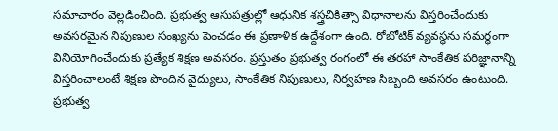సమాచారం వెల్లడించింది. ప్రభుత్వ ఆసుపత్రుల్లో ఆధునిక శస్త్రచికిత్సా విధానాలను విస్తరించేందుకు అవసరమైన నిపుణుల సంఖ్యను పెంచడం ఈ ప్రణాళిక ఉద్దేశంగా ఉంది. రోబోటిక్ వ్యవస్థను సమర్థంగా వినియోగించేందుకు ప్రత్యేక శిక్షణ అవసరం. ప్రస్తుతం ప్రభుత్వ రంగంలో ఈ తరహా సాంకేతిక పరిజ్ఞానాన్ని విస్తరించాలంటే శిక్షణ పొందిన వైద్యులు, సాంకేతిక నిపుణులు, నిర్వహణ సిబ్బంది అవసరం ఉంటుంది.
ప్రభుత్వ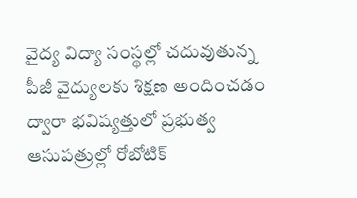వైద్య విద్యా సంస్థల్లో చదువుతున్న పీజీ వైద్యులకు శిక్షణ అందించడం ద్వారా భవిష్యత్తులో ప్రభుత్వ ఆసుపత్రుల్లో రోబోటిక్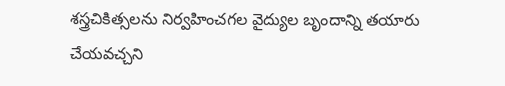శస్త్రచికిత్సలను నిర్వహించగల వైద్యుల బృందాన్ని తయారు చేయవచ్చని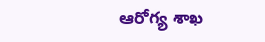ఆరోగ్య శాఖ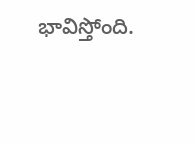భావిస్తోంది.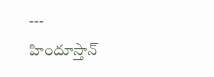---
హిందూస్తాన్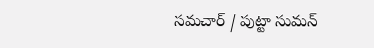సమచార్ / పుట్టా సుమన్